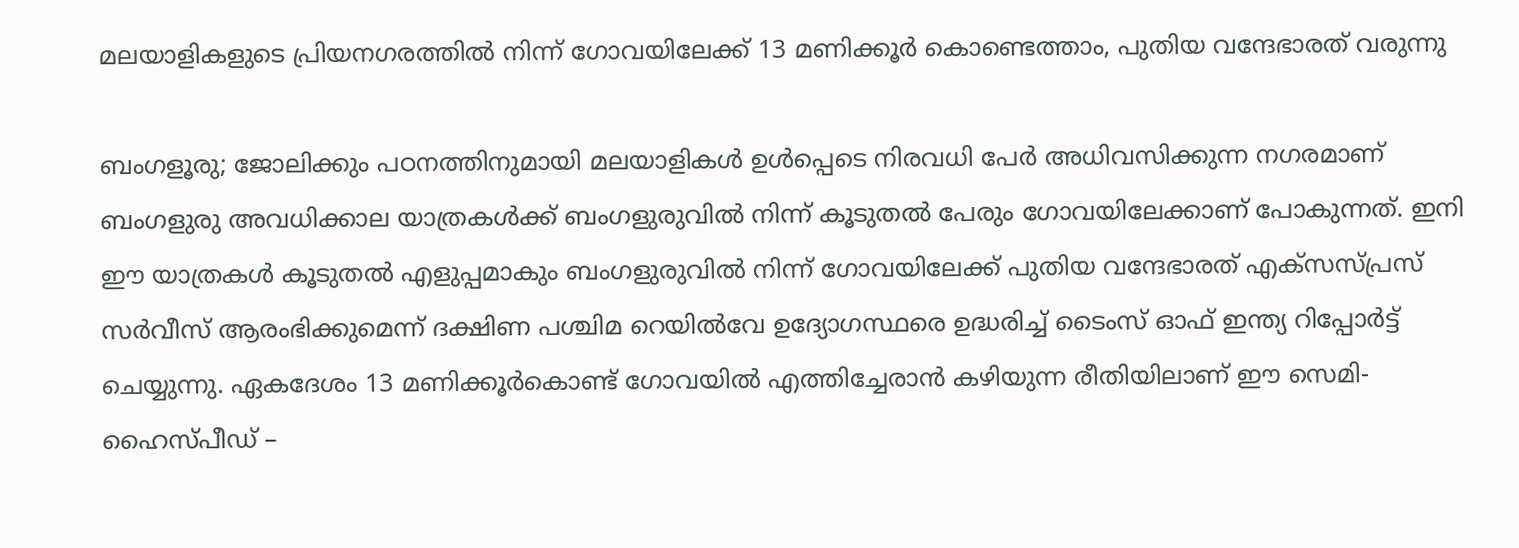മലയാളികളുടെ പ്രിയനഗരത്തില്‍ നിന്ന് ഗോവയിലേക്ക് 13 മണിക്കൂര്‍ കൊണ്ടെത്താം, പുതിയ വന്ദേഭാരത് വരുന്നു

ബംഗളൂരു; ജോലിക്കും പഠനത്തിനുമായി മലയാളികള്‍ ഉള്‍പ്പെടെ നിരവധി പേര്‍ അധിവസിക്കുന്ന നഗരമാണ് ബംഗളുരു അവധിക്കാല യാത്രകള്‍ക്ക് ബംഗളുരുവില്‍ നിന്ന് കൂടുതല്‍ പേരും ഗോവയിലേക്കാണ് പോകുന്നത്. ഇനി ഈ യാത്രകള്‍ കൂടുതല്‍ എളുപ്പമാകും ബംഗളുരുവില്‍ നിന്ന് ഗോവയിലേക്ക് പുതിയ വന്ദേഭാരത് എക്‌സസ്പ്രസ് സര്‍വീസ് ആരംഭിക്കുമെന്ന് ദക്ഷിണ പശ്ചിമ റെയില്‍വേ ഉദ്യോഗസ്ഥരെ ഉദ്ധരിച്ച് ടൈംസ് ഓഫ് ഇന്ത്യ റിപ്പോര്‍ട്ട് ചെയ്യുന്നു. ഏകദേശം 13 മണിക്കൂര്‍കൊണ്ട് ഗോവയില്‍ എത്തിച്ചേരാന്‍ കഴിയുന്ന രീതിയിലാണ് ഈ സെമി-ഹൈസ്പീഡ് –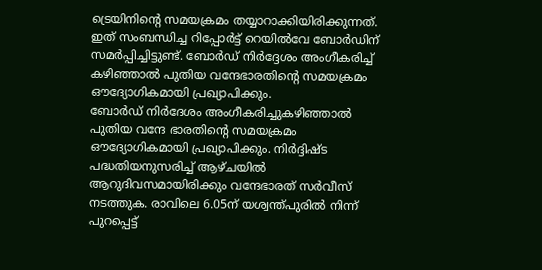ട്രെയിനിന്റെ സമയക്രമം തയ്യാറാക്കിയിരിക്കുന്നത്. ഇത് സംബന്ധിച്ച റിപ്പോര്‍ട്ട് റെയില്‍വേ ബോര്‍ഡിന് സമര്‍പ്പിച്ചിട്ടുണ്ട്. ബോര്‍ഡ് നിര്‍ദ്ദേശം അംഗീകരിച്ച് കഴിഞ്ഞാല്‍ പുതിയ വന്ദേഭാരതിന്റെ സമയക്രമം ഔദ്യോഗികമായി പ്രഖ്യാപിക്കും.
ബോര്‍ഡ് നിര്‍ദേശം അംഗീകരിച്ചുകഴിഞ്ഞാല്‍ പുതിയ വന്ദേ ഭാരതിന്റെ സമയക്രമം ഔദ്യോഗികമായി പ്രഖ്യാപിക്കും. നിര്‍ദ്ദിഷ്ട പദ്ധതിയനുസരിച്ച് ആഴ്ചയില്‍ ആറുദിവസമായിരിക്കും വന്ദേഭാരത് സര്‍വീസ് നടത്തുക. രാവിലെ 6.05ന് യശ്വന്ത്പുരില്‍ നിന്ന് പുറപ്പെട്ട്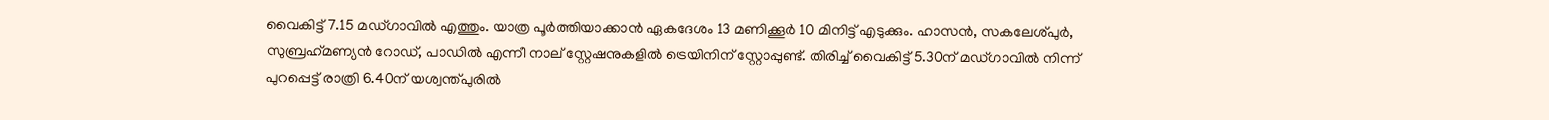വൈകിട്ട് 7.15 മഡ്ഗാവില്‍ എത്തും. യാത്ര പൂര്‍ത്തിയാക്കാന്‍ ഏകദേശം 13 മണിക്കൂര്‍ 10 മിനിട്ട് എടുക്കും. ഹാസന്‍, സകലേശ്പുര്‍, സുബ്രഹ്‌മണ്യന്‍ റോഡ്, പാഡില്‍ എന്നീ നാല് സ്റ്റേഷനുകളില്‍ ട്രെയിനിന് സ്റ്റോപ്പുണ്ട്. തിരിച്ച് വൈകിട്ട് 5.30ന് മഡ്ഗാവില്‍ നിന്ന് പുറപ്പെട്ട് രാത്രി 6.40ന് യശ്വന്ത്പുരില്‍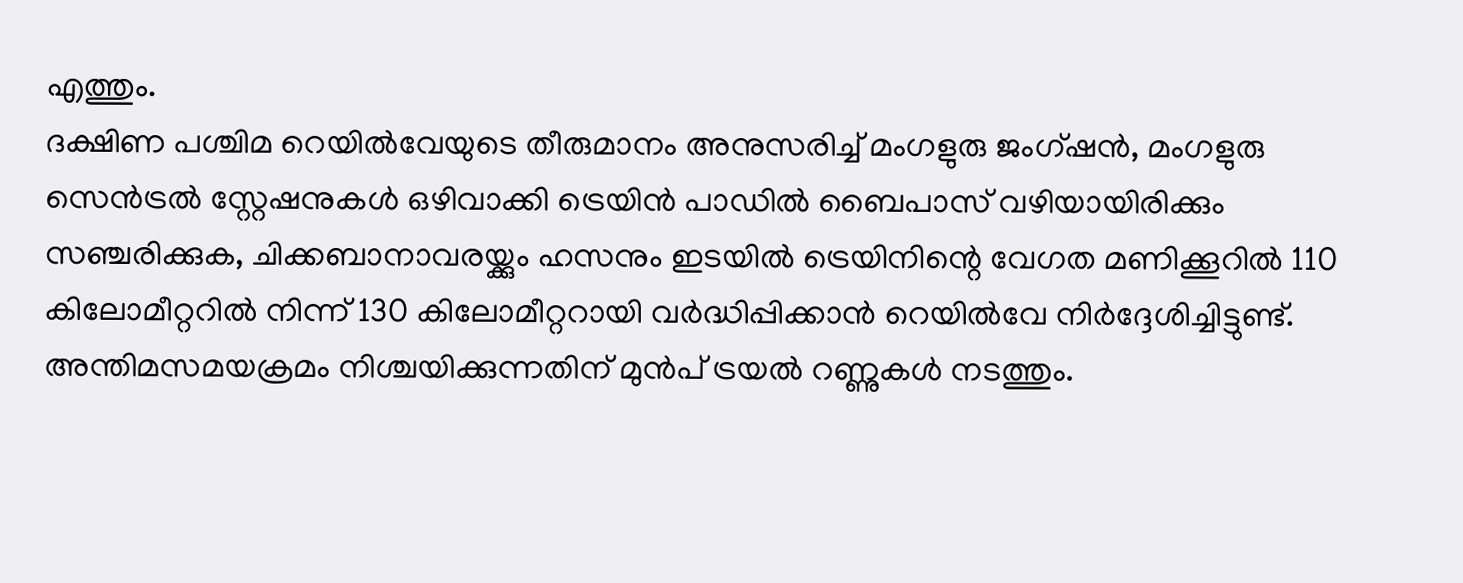എത്തും.
ദക്ഷിണ പശ്ചിമ റെയില്‍വേയുടെ തീരുമാനം അനുസരിച്ച് മംഗളുരു ജംഗ്ഷന്‍, മംഗളുരു സെന്‍ട്രല്‍ സ്റ്റേഷനുകള്‍ ഒഴിവാക്കി ട്രെയിന്‍ പാഡില്‍ ബൈപാസ് വഴിയായിരിക്കും സഞ്ചരിക്കുക, ചിക്കബാനാവരയ്ക്കും ഹസനും ഇടയില്‍ ട്രെയിനിന്റെ വേഗത മണിക്കൂറില്‍ 110 കിലോമീറ്ററില്‍ നിന്ന് 130 കിലോമീറ്ററായി വര്‍ദ്ധിപ്പിക്കാന്‍ റെയില്‍വേ നിര്‍ദ്ദേശിച്ചിട്ടുണ്ട്. അന്തിമസമയക്രമം നിശ്ചയിക്കുന്നതിന് മുന്‍പ് ട്രയല്‍ റണ്ണുകള്‍ നടത്തും.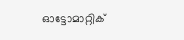ഓട്ടോമാറ്റിക്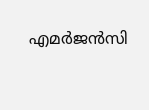എമര്‍ജന്‍സി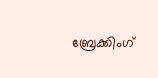ബ്രേക്കിംഗ്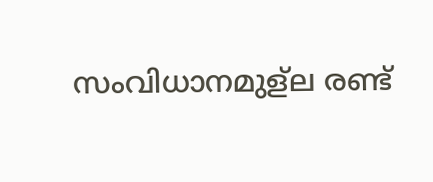സംവിധാനമുള്‌ല രണ്ട്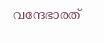വന്ദേഭാരത്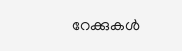റേക്കുകള്‍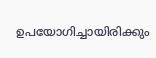ഉപയോഗിച്ചായിരിക്കും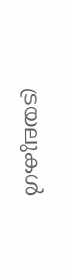ട്രയലുകള്‍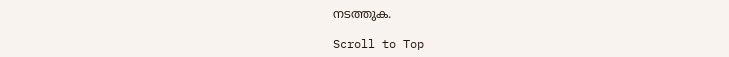നടത്തുക.

Scroll to Top